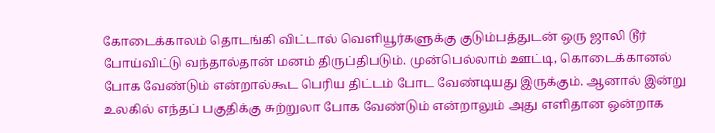கோடைக்காலம் தொடங்கி விட்டால் வெளியூர்களுக்கு குடும்பத்துடன் ஒரு ஜாலி டூர் போய்விட்டு வந்தால்தான் மனம் திருப்திபடும். முன்பெல்லாம் ஊட்டி, கொடைக்கானல் போக வேண்டும் என்றால்கூட பெரிய திட்டம் போட வேண்டியது இருக்கும். ஆனால் இன்று உலகில் எந்தப் பகுதிக்கு சுற்றுலா போக வேண்டும் என்றாலும் அது எளிதான ஒன்றாக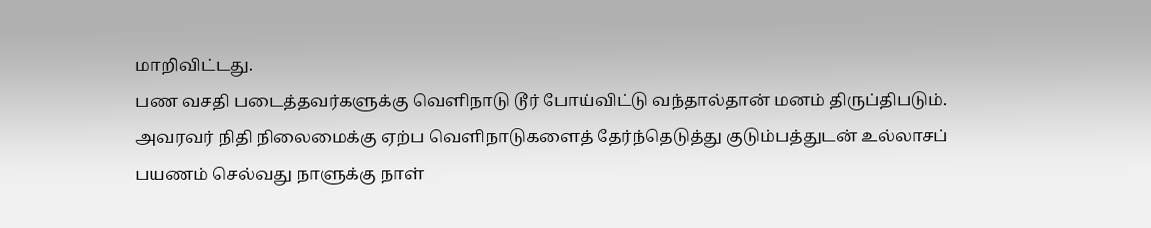மாறிவிட்டது.
பண வசதி படைத்தவர்களுக்கு வெளிநாடு டூர் போய்விட்டு வந்தால்தான் மனம் திருப்திபடும். அவரவர் நிதி நிலைமைக்கு ஏற்ப வெளிநாடுகளைத் தேர்ந்தெடுத்து குடும்பத்துடன் உல்லாசப் பயணம் செல்வது நாளுக்கு நாள்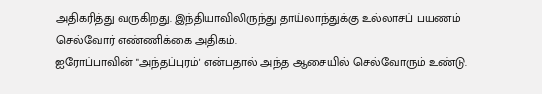அதிகரித்து வருகிறது. இந்தியாவிலிருந்து தாய்லாந்துக்கு உல்லாசப் பயணம் செல்வோர் எண்ணிக்கை அதிகம்.
ஐரோப்பாவின் "அந்தப்புரம்' என்பதால் அந்த ஆசையில் செல்வோரும் உண்டு.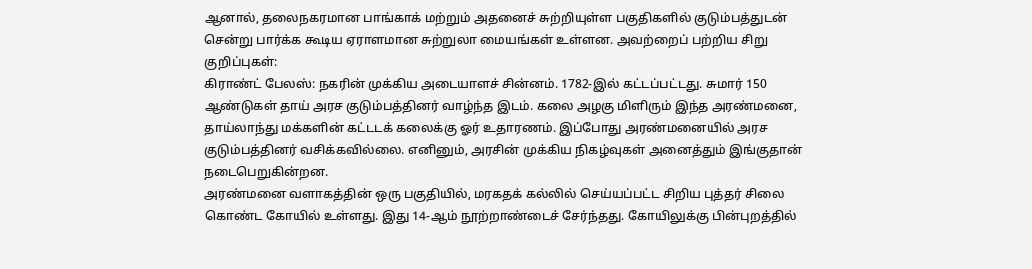ஆனால், தலைநகரமான பாங்காக் மற்றும் அதனைச் சுற்றியுள்ள பகுதிகளில் குடும்பத்துடன் சென்று பார்க்க கூடிய ஏராளமான சுற்றுலா மையங்கள் உள்ளன. அவற்றைப் பற்றிய சிறு குறிப்புகள்:
கிராண்ட் பேலஸ்: நகரின் முக்கிய அடையாளச் சின்னம். 1782-இல் கட்டப்பட்டது. சுமார் 150 ஆண்டுகள் தாய் அரச குடும்பத்தினர் வாழ்ந்த இடம். கலை அழகு மிளிரும் இந்த அரண்மனை, தாய்லாந்து மக்களின் கட்டடக் கலைக்கு ஓர் உதாரணம். இப்போது அரண்மனையில் அரச குடும்பத்தினர் வசிக்கவில்லை. எனினும், அரசின் முக்கிய நிகழ்வுகள் அனைத்தும் இங்குதான் நடைபெறுகின்றன.
அரண்மனை வளாகத்தின் ஒரு பகுதியில், மரகதக் கல்லில் செய்யப்பட்ட சிறிய புத்தர் சிலை கொண்ட கோயில் உள்ளது. இது 14-ஆம் நூற்றாண்டைச் சேர்ந்தது. கோயிலுக்கு பின்புறத்தில்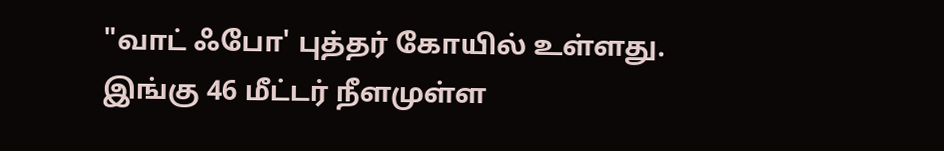"வாட் ஃபோ' புத்தர் கோயில் உள்ளது. இங்கு 46 மீட்டர் நீளமுள்ள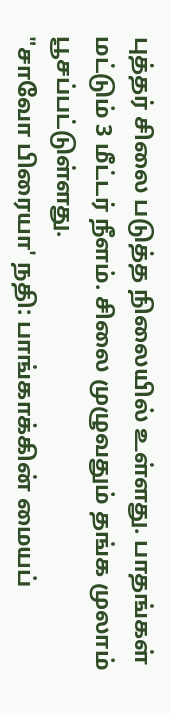புத்தர் சிலை படுத்த நிலையில் உள்ளது. பாதங்கள் மட்டும் 3 மீட்டர் நீளம். சிலை முழுவதும் தங்க முலாம் பூசப்பட்டுள்ளது.
"சாவோ பிரையா' நதி: பாங்காக்கின் மையப்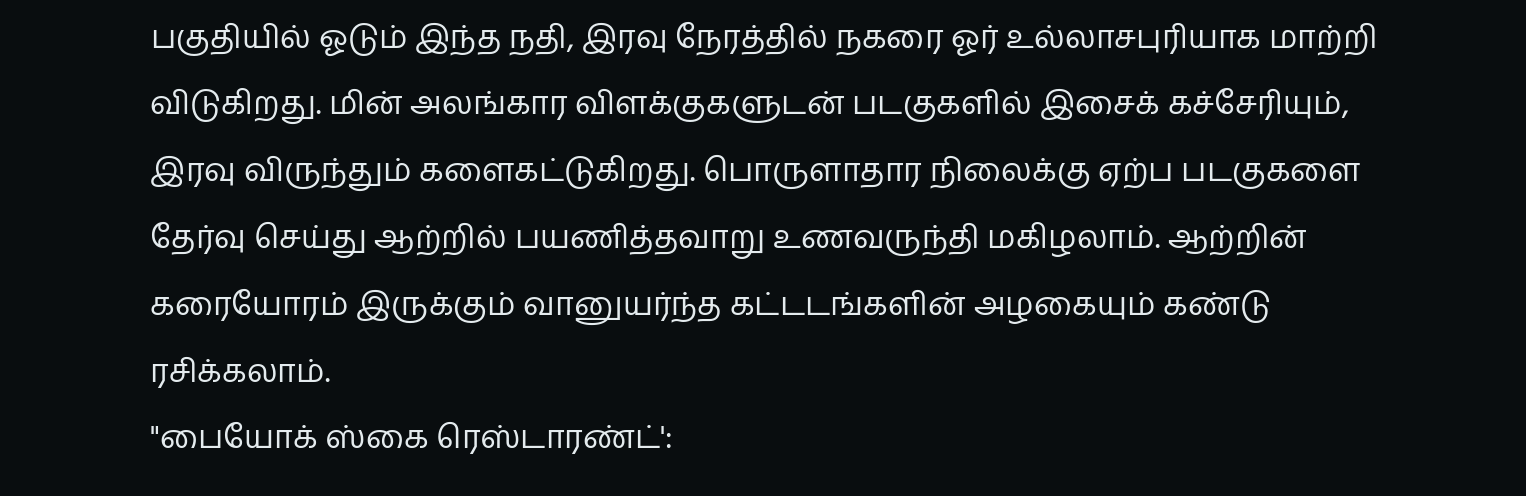பகுதியில் ஓடும் இந்த நதி, இரவு நேரத்தில் நகரை ஓர் உல்லாசபுரியாக மாற்றி விடுகிறது. மின் அலங்கார விளக்குகளுடன் படகுகளில் இசைக் கச்சேரியும், இரவு விருந்தும் களைகட்டுகிறது. பொருளாதார நிலைக்கு ஏற்ப படகுகளை தேர்வு செய்து ஆற்றில் பயணித்தவாறு உணவருந்தி மகிழலாம். ஆற்றின் கரையோரம் இருக்கும் வானுயர்ந்த கட்டடங்களின் அழகையும் கண்டு ரசிக்கலாம்.
"பையோக் ஸ்கை ரெஸ்டாரண்ட்':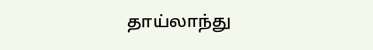தாய்லாந்து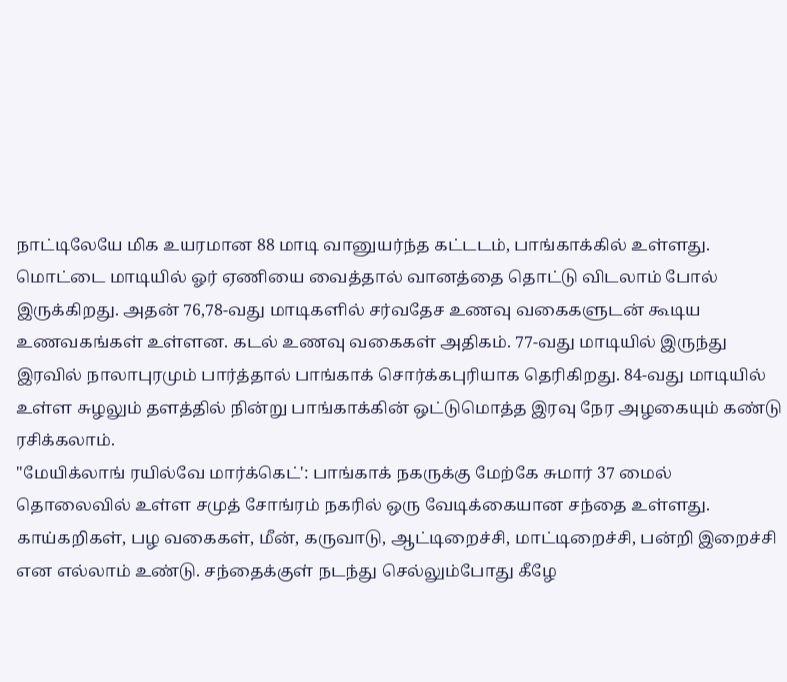நாட்டிலேயே மிக உயரமான 88 மாடி வானுயர்ந்த கட்டடம், பாங்காக்கில் உள்ளது. மொட்டை மாடியில் ஓர் ஏணியை வைத்தால் வானத்தை தொட்டு விடலாம் போல் இருக்கிறது. அதன் 76,78-வது மாடிகளில் சர்வதேச உணவு வகைகளுடன் கூடிய உணவகங்கள் உள்ளன. கடல் உணவு வகைகள் அதிகம். 77-வது மாடியில் இருந்து இரவில் நாலாபுரமும் பார்த்தால் பாங்காக் சொர்க்கபுரியாக தெரிகிறது. 84-வது மாடியில் உள்ள சுழலும் தளத்தில் நின்று பாங்காக்கின் ஒட்டுமொத்த இரவு நேர அழகையும் கண்டு ரசிக்கலாம்.
"மேயிக்லாங் ரயில்வே மார்க்கெட்': பாங்காக் நகருக்கு மேற்கே சுமார் 37 மைல் தொலைவில் உள்ள சமுத் சோங்ரம் நகரில் ஒரு வேடிக்கையான சந்தை உள்ளது. காய்கறிகள், பழ வகைகள், மீன், கருவாடு, ஆட்டிறைச்சி, மாட்டிறைச்சி, பன்றி இறைச்சி என எல்லாம் உண்டு. சந்தைக்குள் நடந்து செல்லும்போது கீழே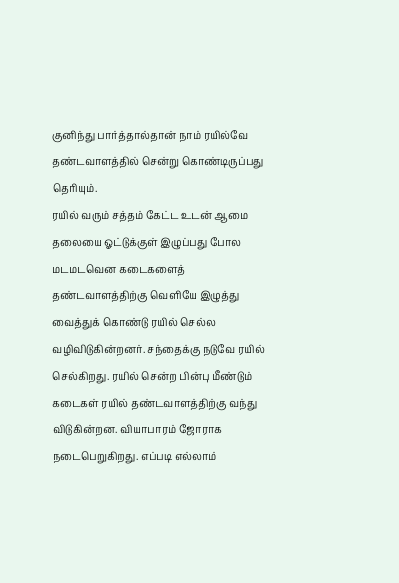குனிந்து பார்த்தால்தான் நாம் ரயில்வே தண்டவாளத்தில் சென்று கொண்டிருப்பது தெரியும்.
ரயில் வரும் சத்தம் கேட்ட உடன் ஆமை தலையை ஓட்டுக்குள் இழுப்பது போல மடமடவென கடைகளைத் தண்டவாளத்திற்கு வெளியே இழுத்து வைத்துக் கொண்டு ரயில் செல்ல வழிவிடுகின்றனர். சந்தைக்கு நடுவே ரயில் செல்கிறது. ரயில் சென்ற பின்பு மீண்டும் கடைகள் ரயில் தண்டவாளத்திற்கு வந்து விடுகின்றன. வியாபாரம் ஜோராக நடைபெறுகிறது. எப்படி எல்லாம்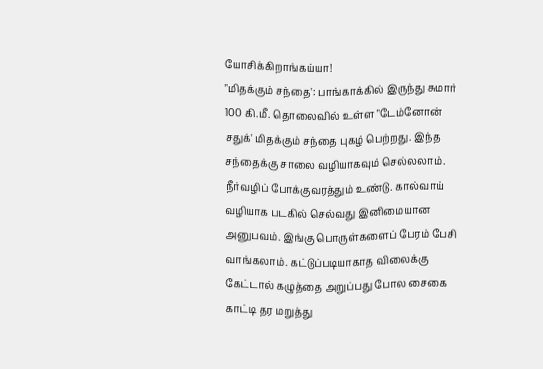யோசிக்கிறாங்கய்யா!
"மிதக்கும் சந்தை': பாங்காக்கில் இருந்து சுமார் 100 கி.மீ. தொலைவில் உள்ள "டேம்னோன் சதுக்' மிதக்கும் சந்தை புகழ் பெற்றது. இந்த சந்தைக்கு சாலை வழியாகவும் செல்லலாம். நீர்வழிப் போக்குவரத்தும் உண்டு. கால்வாய் வழியாக படகில் செல்வது இனிமையான அனுபவம். இங்கு பொருள்களைப் பேரம் பேசி வாங்கலாம். கட்டுப்படியாகாத விலைக்கு கேட்டால் கழுத்தை அறுப்பது போல சைகை காட்டி தர மறுத்து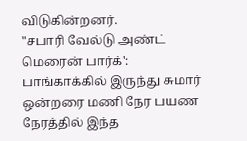விடுகின்றனர்.
"சபாரி வேல்டு அண்ட் மெரைன் பார்க்': பாங்காக்கில் இருந்து சுமார் ஒன்றரை மணி நேர பயண நேரத்தில் இந்த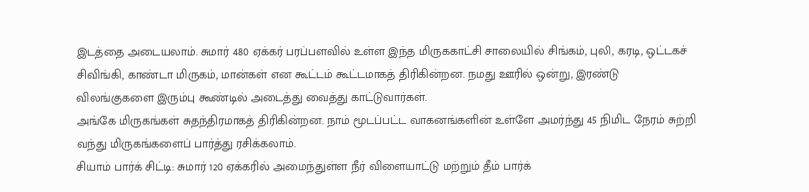இடத்தை அடையலாம். சுமார் 480 ஏக்கர் பரப்பளவில் உள்ள இந்த மிருககாட்சி சாலையில் சிங்கம், புலி, கரடி, ஒட்டகச் சிவிங்கி, காண்டா மிருகம், மான்கள் என கூட்டம் கூட்டமாகத் திரிகின்றன. நமது ஊரில் ஒன்று, இரண்டு விலங்குகளை இரும்பு கூண்டில் அடைத்து வைத்து காட்டுவார்கள்.
அங்கே மிருகங்கள் சுதந்திரமாகத் திரிகின்றன. நாம் மூடப்பட்ட வாகனங்களின் உள்ளே அமர்ந்து 45 நிமிட நேரம் சுற்றி வந்து மிருகங்களைப் பார்த்து ரசிக்கலாம்.
சியாம் பார்க் சிட்டி: சுமார் 120 ஏக்கரில் அமைந்துள்ள நீர் விளையாட்டு மற்றும் தீம் பார்க்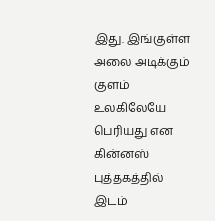இது. இங்குள்ள அலை அடிக்கும் குளம் உலகிலேயே பெரியது என கின்னஸ் புத்தகத்தில் இடம்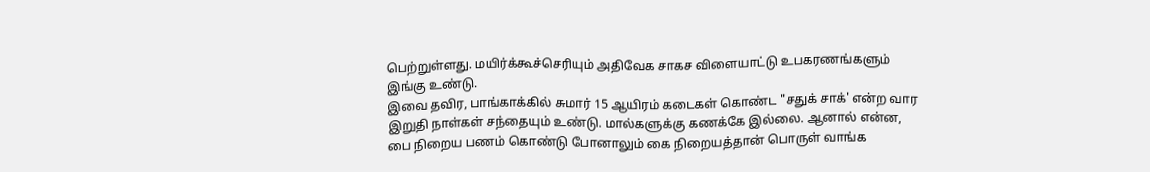பெற்றுள்ளது. மயிர்க்கூச்செரியும் அதிவேக சாகச விளையாட்டு உபகரணங்களும் இங்கு உண்டு.
இவை தவிர, பாங்காக்கில் சுமார் 15 ஆயிரம் கடைகள் கொண்ட "சதுக் சாக்' என்ற வார இறுதி நாள்கள் சந்தையும் உண்டு. மால்களுக்கு கணக்கே இல்லை. ஆனால் என்ன, பை நிறைய பணம் கொண்டு போனாலும் கை நிறையத்தான் பொருள் வாங்க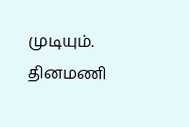முடியும்.
தினமணி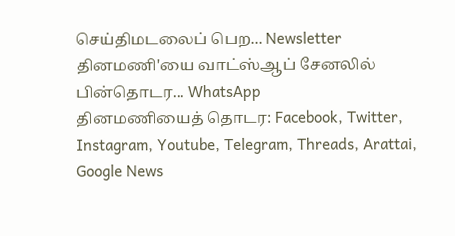செய்திமடலைப் பெற... Newsletter
தினமணி'யை வாட்ஸ்ஆப் சேனலில் பின்தொடர... WhatsApp
தினமணியைத் தொடர: Facebook, Twitter, Instagram, Youtube, Telegram, Threads, Arattai, Google News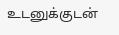உடனுக்குடன்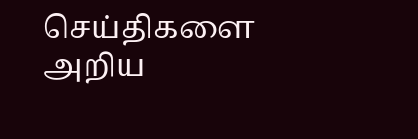செய்திகளை அறிய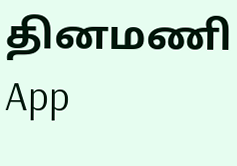தினமணி App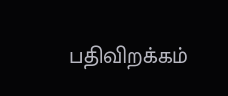பதிவிறக்கம்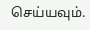செய்யவும்.